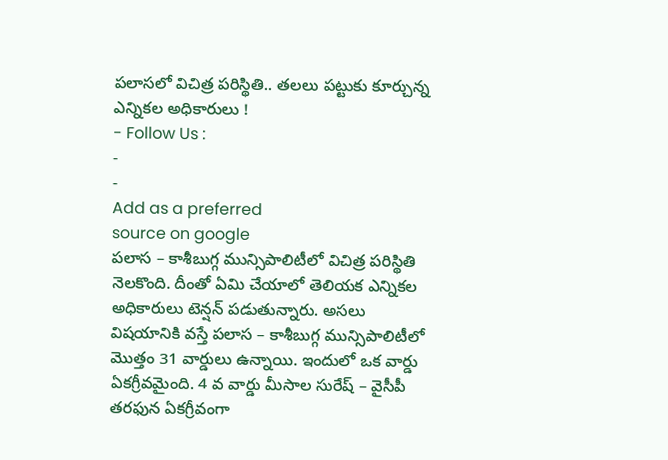పలాసలో విచిత్ర పరిస్థితి.. తలలు పట్టుకు కూర్చున్న ఎన్నికల అధికారులు !
- Follow Us :
-
-
Add as a preferred
source on google
పలాస – కాశీబుగ్గ మున్సిపాలిటీలో విచిత్ర పరిస్థితి నెలకొంది. దీంతో ఏమి చేయాలో తెలియక ఎన్నికల అధికారులు టెన్షన్ పడుతున్నారు. అసలు విషయానికి వస్తే పలాస – కాశీబుగ్గ మున్సిపాలిటీలో మొత్తం 31 వార్డులు ఉన్నాయి. ఇందులో ఒక వార్డు ఏకగ్రీవమైంది. 4 వ వార్డు మీసాల సురేష్ – వైసీపీ తరఫున ఏకగ్రీవంగా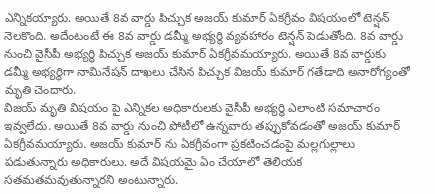ఎన్నికయ్యారు. అయితే 8వ వార్డు పిచ్చుక అజయ్ కుమార్ ఏకగ్రీవం విషయంలో టెన్షన్ నెలకొంది. అదేంటంటే ఈ 8వ వార్డు డమ్మీ అభ్యర్థి వ్యవహారం టెన్షన్ పెడుతోంది. 8వ వార్డు నుంచి వైసీపీ అభ్యర్ధి పిచ్చుక అజయ్ కుమార్ ఏకగ్రీవమయ్యారు. అయితే 8వ వార్డుకు డమ్మీ అభ్యర్ధిగా నామినేషన్ దాఖలు చేసిన పిచ్చుక విజయ్ కుమార్ గతేడాది అనారోగ్యంతో మృతి చెందారు.
విజయ్ మృతి విషయం పై ఎన్నికల అధికారులకు వైసీపీ అభ్యర్థి ఎలాంటి సమాచారం ఇవ్వలేదు. అయితే 8వ వార్డు నుంచి పోటీలో ఉన్నవారు తప్పుకోవడంతో అజయ్ కుమార్ ఏకగ్రీవమయ్యారు. అజయ్ కుమార్ ను ఏకగ్రీవంగా ప్రకటించడంపై మల్లగుల్లాలు పడుతున్నారు అధికారులు. అదే విషయమై ఏం చేయాలో తెలియక సతమతమవుతున్నారని అంటున్నారు.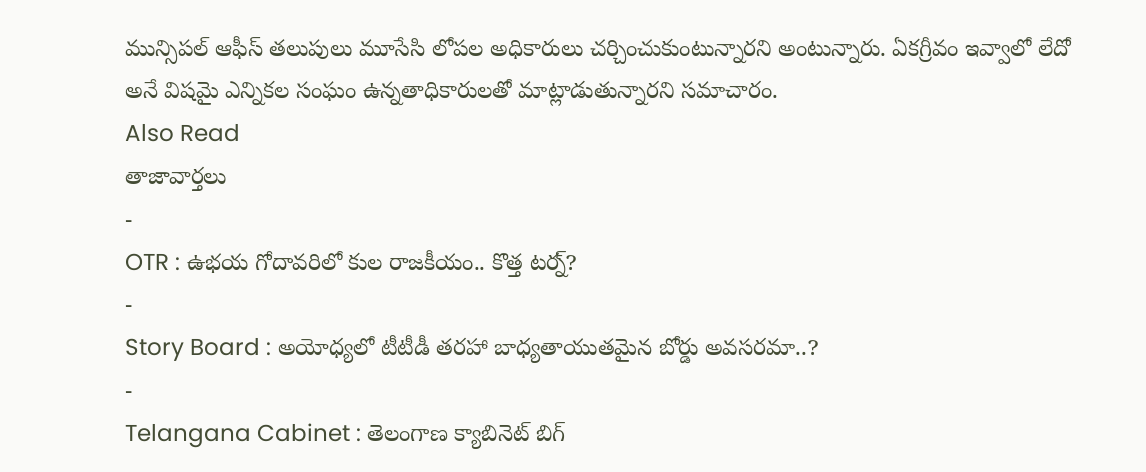మున్సిపల్ ఆఫీస్ తలుపులు మూసేసి లోపల అధికారులు చర్చించుకుంటున్నారని అంటున్నారు. ఏకగ్రీవం ఇవ్వాలో లేదో అనే విషమై ఎన్నికల సంఘం ఉన్నతాధికారులతో మాట్లాడుతున్నారని సమాచారం.
Also Read
తాజావార్తలు
-
OTR : ఉభయ గోదావరిలో కుల రాజకీయం.. కొత్త టర్న్?
-
Story Board : అయోధ్యలో టీటీడీ తరహా బాధ్యతాయుతమైన బోర్డు అవసరమా..?
-
Telangana Cabinet : తెలంగాణ క్యాబినెట్ బిగ్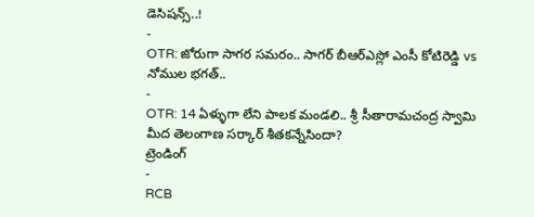డెసిషన్స్..!
-
OTR: జోరుగా సాగర సమరం.. సాగర్ బీఆర్ఎస్లో ఎంసీ కోటిరెడ్డి vs నోముల భగత్..
-
OTR: 14 ఏళ్ళుగా లేని పాలక మండలి.. శ్రీ సీతారామచంద్ర స్వామి మీద తెలంగాణ సర్కార్ శీతకన్నేసిందా?
ట్రెండింగ్
-
RCB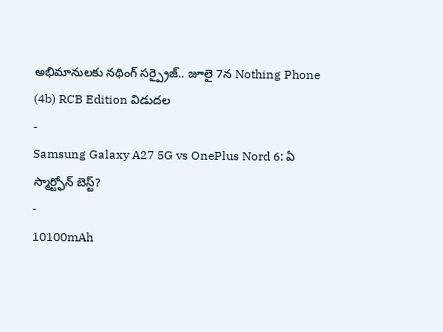అభిమానులకు నథింగ్ సర్ప్రైజ్.. జూలై 7న Nothing Phone (4b) RCB Edition విడుదల
-
Samsung Galaxy A27 5G vs OnePlus Nord 6: ఏ స్మార్ట్ఫోన్ బెస్ట్?
-
10100mAh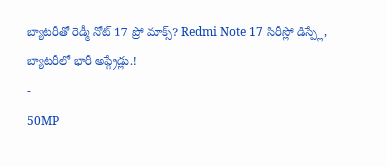బ్యాటరీతో రెడ్మీ నోట్ 17 ప్రో మాక్స్? Redmi Note 17 సిరీస్లో డిస్ప్లే, బ్యాటరీలో భారీ అప్గ్రేడ్లు.!
-
50MP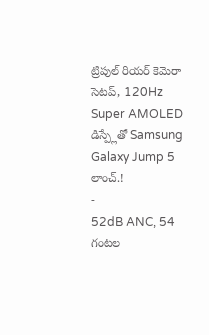ట్రిపుల్ రియర్ కెమెరా సెటప్, 120Hz Super AMOLED డిస్ప్లేతో Samsung Galaxy Jump 5 లాంచ్.!
-
52dB ANC, 54 గంటల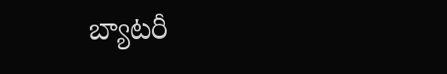బ్యాటరీ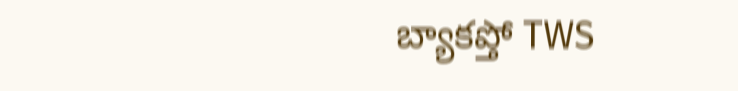బ్యాకప్తో TWS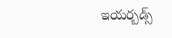ఇయర్బడ్స్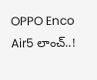OPPO Enco Air5 లాంచ్..!